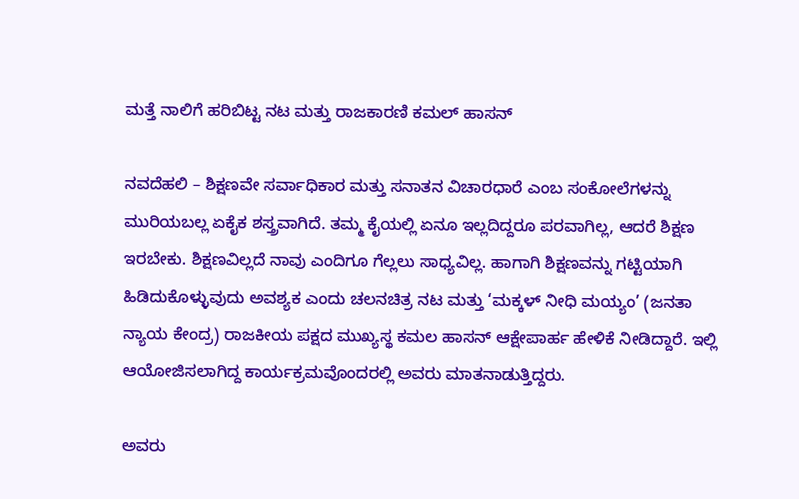ಮತ್ತೆ ನಾಲಿಗೆ ಹರಿಬಿಟ್ಟ ನಟ ಮತ್ತು ರಾಜಕಾರಣಿ ಕಮಲ್ ಹಾಸನ್

ನವದೆಹಲಿ – ಶಿಕ್ಷಣವೇ ಸರ್ವಾಧಿಕಾರ ಮತ್ತು ಸನಾತನ ವಿಚಾರಧಾರೆ ಎಂಬ ಸಂಕೋಲೆಗಳನ್ನು ಮುರಿಯಬಲ್ಲ ಏಕೈಕ ಶಸ್ತ್ರವಾಗಿದೆ. ತಮ್ಮ ಕೈಯಲ್ಲಿ ಏನೂ ಇಲ್ಲದಿದ್ದರೂ ಪರವಾಗಿಲ್ಲ, ಆದರೆ ಶಿಕ್ಷಣ ಇರಬೇಕು. ಶಿಕ್ಷಣವಿಲ್ಲದೆ ನಾವು ಎಂದಿಗೂ ಗೆಲ್ಲಲು ಸಾಧ್ಯವಿಲ್ಲ. ಹಾಗಾಗಿ ಶಿಕ್ಷಣವನ್ನು ಗಟ್ಟಿಯಾಗಿ ಹಿಡಿದುಕೊಳ್ಳುವುದು ಅವಶ್ಯಕ ಎಂದು ಚಲನಚಿತ್ರ ನಟ ಮತ್ತು ‘ಮಕ್ಕಳ್ ನೀಧಿ ಮಯ್ಯಂ’ (ಜನತಾ ನ್ಯಾಯ ಕೇಂದ್ರ) ರಾಜಕೀಯ ಪಕ್ಷದ ಮುಖ್ಯಸ್ಥ ಕಮಲ ಹಾಸನ್ ಆಕ್ಷೇಪಾರ್ಹ ಹೇಳಿಕೆ ನೀಡಿದ್ದಾರೆ. ಇಲ್ಲಿ ಆಯೋಜಿಸಲಾಗಿದ್ದ ಕಾರ್ಯಕ್ರಮವೊಂದರಲ್ಲಿ ಅವರು ಮಾತನಾಡುತ್ತಿದ್ದರು.

ಅವರು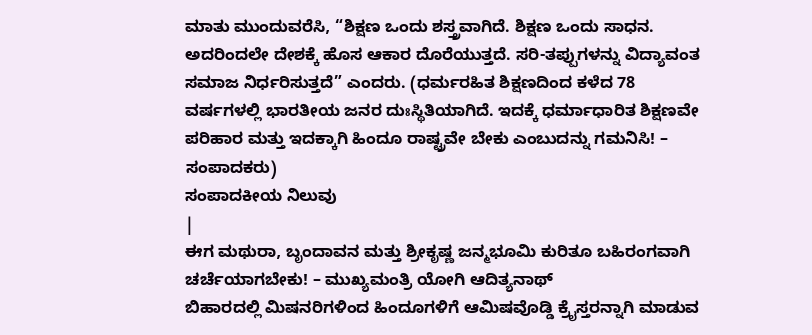ಮಾತು ಮುಂದುವರೆಸಿ, “ಶಿಕ್ಷಣ ಒಂದು ಶಸ್ತ್ರವಾಗಿದೆ. ಶಿಕ್ಷಣ ಒಂದು ಸಾಧನ. ಅದರಿಂದಲೇ ದೇಶಕ್ಕೆ ಹೊಸ ಆಕಾರ ದೊರೆಯುತ್ತದೆ. ಸರಿ-ತಪ್ಪುಗಳನ್ನು ವಿದ್ಯಾವಂತ ಸಮಾಜ ನಿರ್ಧರಿಸುತ್ತದೆ” ಎಂದರು. (ಧರ್ಮರಹಿತ ಶಿಕ್ಷಣದಿಂದ ಕಳೆದ 78 ವರ್ಷಗಳಲ್ಲಿ ಭಾರತೀಯ ಜನರ ದುಃಸ್ಥಿತಿಯಾಗಿದೆ. ಇದಕ್ಕೆ ಧರ್ಮಾಧಾರಿತ ಶಿಕ್ಷಣವೇ ಪರಿಹಾರ ಮತ್ತು ಇದಕ್ಕಾಗಿ ಹಿಂದೂ ರಾಷ್ಟ್ರವೇ ಬೇಕು ಎಂಬುದನ್ನು ಗಮನಿಸಿ! – ಸಂಪಾದಕರು)
ಸಂಪಾದಕೀಯ ನಿಲುವು
|
ಈಗ ಮಥುರಾ, ಬೃಂದಾವನ ಮತ್ತು ಶ್ರೀಕೃಷ್ಣ ಜನ್ಮಭೂಮಿ ಕುರಿತೂ ಬಹಿರಂಗವಾಗಿ ಚರ್ಚೆಯಾಗಬೇಕು! – ಮುಖ್ಯಮಂತ್ರಿ ಯೋಗಿ ಆದಿತ್ಯನಾಥ್
ಬಿಹಾರದಲ್ಲಿ ಮಿಷನರಿಗಳಿಂದ ಹಿಂದೂಗಳಿಗೆ ಆಮಿಷವೊಡ್ಡಿ ಕ್ರೈಸ್ತರನ್ನಾಗಿ ಮಾಡುವ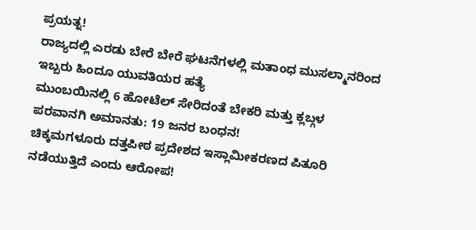ಪ್ರಯತ್ನ!
ರಾಜ್ಯದಲ್ಲಿ ಎರಡು ಬೇರೆ ಬೇರೆ ಘಟನೆಗಳಲ್ಲಿ ಮತಾಂಧ ಮುಸಲ್ಮಾನರಿಂದ ಇಬ್ಬರು ಹಿಂದೂ ಯುವತಿಯರ ಹತ್ಯೆ
ಮುಂಬಯಿನಲ್ಲಿ 6 ಹೋಟೆಲ್ ಸೇರಿದಂತೆ ಬೇಕರಿ ಮತ್ತು ಕ್ಲಬ್ಗಳ ಪರವಾನಗಿ ಅಮಾನತು: 19 ಜನರ ಬಂಧನ!
ಚಿಕ್ಕಮಗಳೂರು ದತ್ತಪೀಠ ಪ್ರದೇಶದ ಇಸ್ಲಾಮೀಕರಣದ ಪಿತೂರಿ ನಡೆಯುತ್ತಿದೆ ಎಂದು ಆರೋಪ!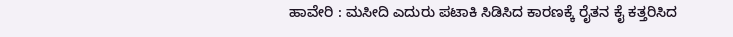ಹಾವೇರಿ : ಮಸೀದಿ ಎದುರು ಪಟಾಕಿ ಸಿಡಿಸಿದ ಕಾರಣಕ್ಕೆ ರೈತನ ಕೈ ಕತ್ತರಿಸಿದ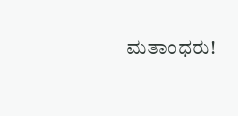ಮತಾಂಧರು!